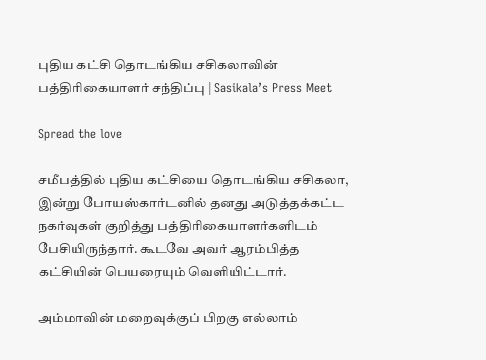புதிய கட்சி தொடங்கிய சசிகலாவின் பத்திரிகையாளர் சந்திப்பு | Sasikala’s Press Meet

Spread the love

சமீபத்தில் புதிய கட்சியை தொடங்கிய சசிகலா, இன்று போயஸ்கார்டனில் தனது அடுத்தக்கட்ட நகர்வுகள் குறித்து பத்திரிகையாளர்களிடம் பேசியிருந்தார். கூடவே அவர் ஆரம்பித்த கட்சியின் பெயரையும் வெளியிட்டார்.

அம்மாவின் மறைவுக்குப் பிறகு எல்லாம்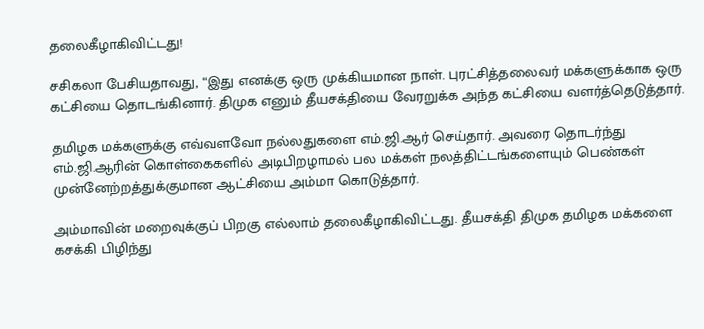தலைகீழாகிவிட்டது!

சசிகலா பேசியதாவது, “இது எனக்கு ஒரு முக்கியமான நாள். புரட்சித்தலைவர் மக்களுக்காக ஒரு கட்சியை தொடங்கினார். திமுக எனும் தீயசக்தியை வேரறுக்க அந்த கட்சியை வளர்த்தெடுத்தார்.

தமிழக மக்களுக்கு எவ்வளவோ நல்லதுகளை எம்.ஜி.ஆர் செய்தார். அவரை தொடர்ந்து எம்.ஜி.ஆரின் கொள்கைகளில் அடிபிறழாமல் பல மக்கள் நலத்திட்டங்களையும் பெண்கள் முன்னேற்றத்துக்குமான ஆட்சியை அம்மா கொடுத்தார்.

அம்மாவின் மறைவுக்குப் பிறகு எல்லாம் தலைகீழாகிவிட்டது. தீயசக்தி திமுக தமிழக மக்களை கசக்கி பிழிந்து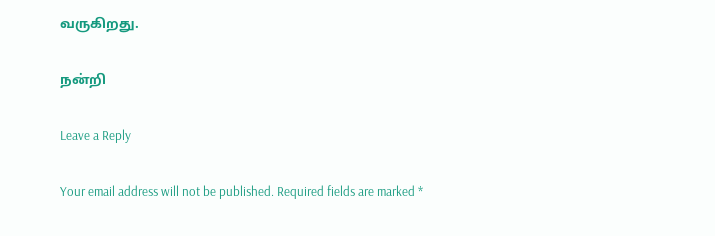வருகிறது.

நன்றி

Leave a Reply

Your email address will not be published. Required fields are marked *